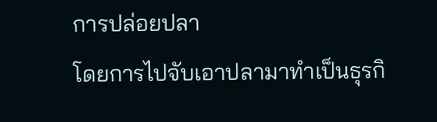การปล่อยปลา
โดยการไปจับเอาปลามาทำเป็นธุรกิ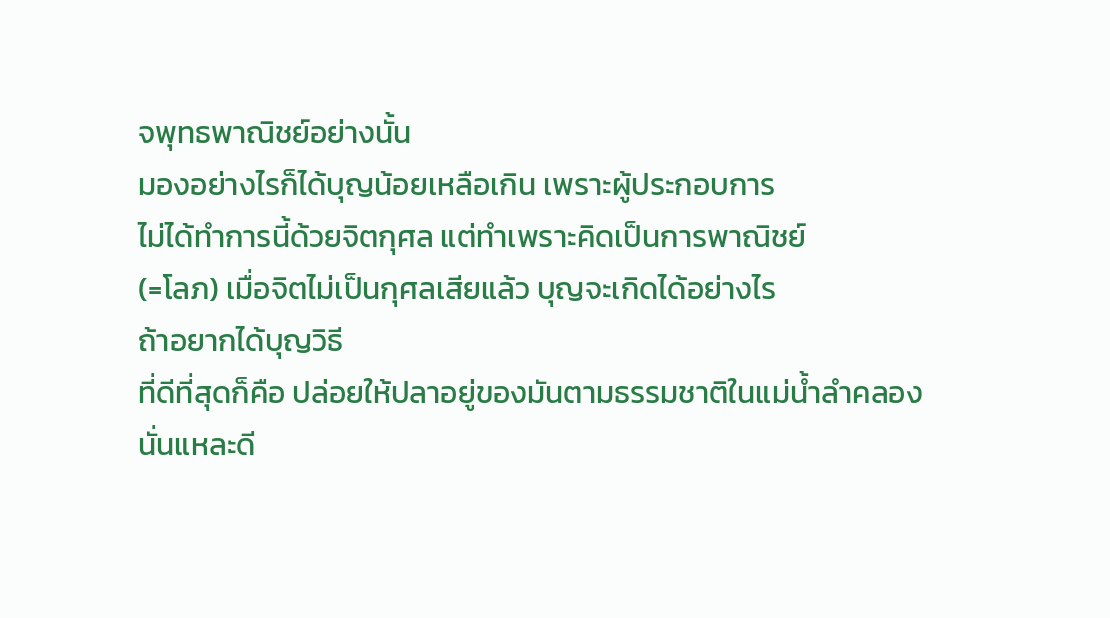จพุทธพาณิชย์อย่างนั้น
มองอย่างไรก็ได้บุญน้อยเหลือเกิน เพราะผู้ประกอบการ
ไม่ได้ทำการนี้ด้วยจิตกุศล แต่ทำเพราะคิดเป็นการพาณิชย์
(=โลภ) เมื่อจิตไม่เป็นกุศลเสียแล้ว บุญจะเกิดได้อย่างไร
ถ้าอยากได้บุญวิธี
ที่ดีที่สุดก็คือ ปล่อยให้ปลาอยู่ของมันตามธรรมชาติในแม่น้ำลำคลองนั่นแหละดี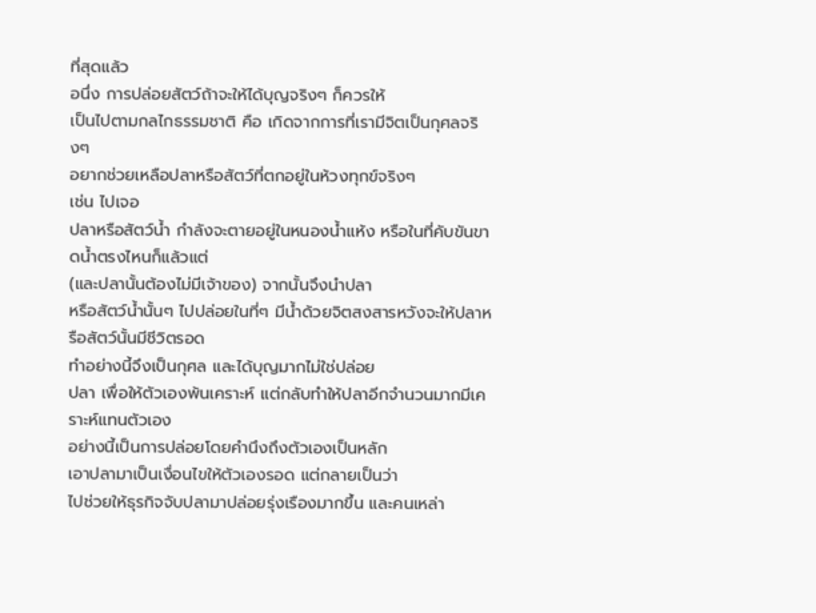ที่สุดแล้ว
อนึ่ง การปล่อยสัตว์ถ้าจะให้ได้บุญจริงๆ ก็ควรให้
เป็นไปตามกลไกธรรมชาติ คือ เกิดจากการที่เรามีจิตเป็นกุศลจริงๆ
อยากช่วยเหลือปลาหรือสัตว์ที่ตกอยู่ในห้วงทุกข์จริงๆ
เช่น ไปเจอ
ปลาหรือสัตว์น้ำ กำลังจะตายอยู่ในหนองน้ำแห้ง หรือในที่คับขันขาดน้ำตรงไหนก็แล้วแต่
(และปลานั้นต้องไม่มีเจ้าของ) จากนั้นจึงนำปลา
หรือสัตว์น้ำนั้นๆ ไปปล่อยในที่ๆ มีน้ำด้วยจิตสงสารหวังจะให้ปลาหรือสัตว์นั้นมีชีวิตรอด
ทำอย่างนี้จึงเป็นกุศล และได้บุญมากไม่ใช่ปล่อย
ปลา เพื่อให้ตัวเองพ้นเคราะห์ แต่กลับทำให้ปลาอีกจำนวนมากมีเคราะห์แทนตัวเอง
อย่างนี้เป็นการปล่อยโดยคำนึงถึงตัวเองเป็นหลัก
เอาปลามาเป็นเงื่อนไขให้ตัวเองรอด แต่กลายเป็นว่า
ไปช่วยให้ธุรกิจจับปลามาปล่อยรุ่งเรืองมากขึ้น และคนเหล่า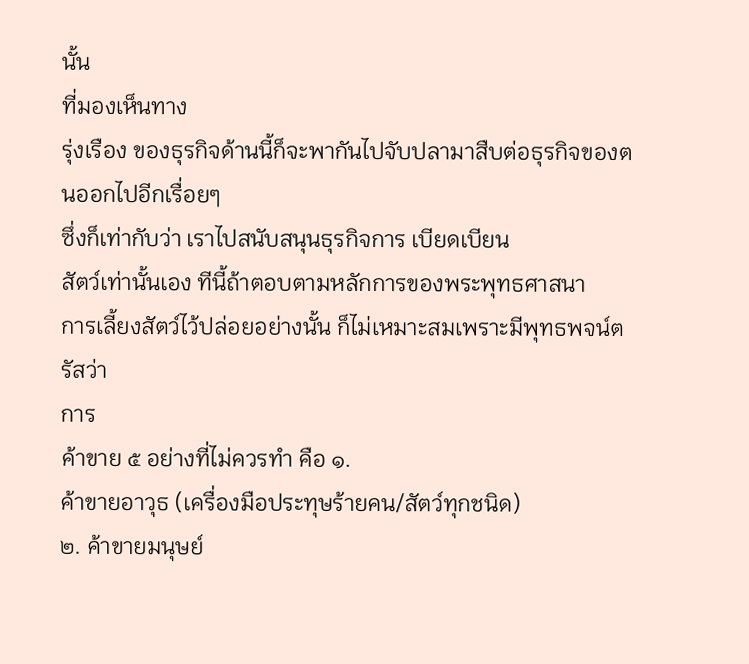นั้น
ที่มองเห็นทาง
รุ่งเรือง ของธุรกิจด้านนี้ก็จะพากันไปจับปลามาสืบต่อธุรกิจของตนออกไปอีกเรื่อยๆ
ซึ่งก็เท่ากับว่า เราไปสนับสนุนธุรกิจการ เบียดเบียน
สัตว์เท่านั้นเอง ทีนี้ถ้าตอบตามหลักการของพระพุทธศาสนา
การเลี้ยงสัตว์ไว้ปล่อยอย่างนั้น ก็ไม่เหมาะสมเพราะมีพุทธพจน์ตรัสว่า
การ
ค้าขาย ๕ อย่างที่ไม่ควรทำ คือ ๑.
ค้าขายอาวุธ (เครื่องมือประทุษร้ายคน/สัตว์ทุกชนิด)
๒. ค้าขายมนุษย์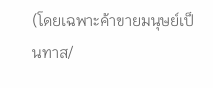(โดยเฉพาะค้าขายมนุษย์เป็นทาส/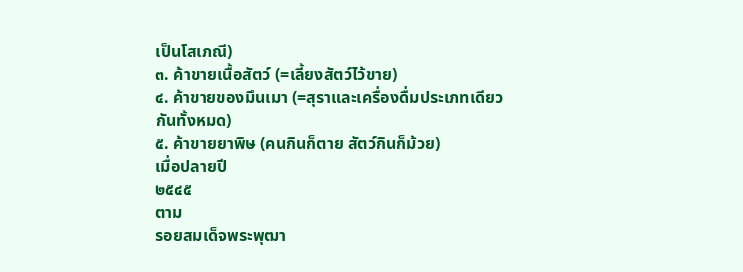เป็นโสเภณี)
๓. ค้าขายเนื้อสัตว์ (=เลี้ยงสัตว์ไว้ขาย)
๔. ค้าขายของมึนเมา (=สุราและเครื่องดื่มประเภทเดียวกันทั้งหมด)
๕. ค้าขายยาพิษ (คนกินก็ตาย สัตว์กินก็ม้วย)
เมื่อปลายปี
๒๕๔๕
ตาม
รอยสมเด็จพระพุฒา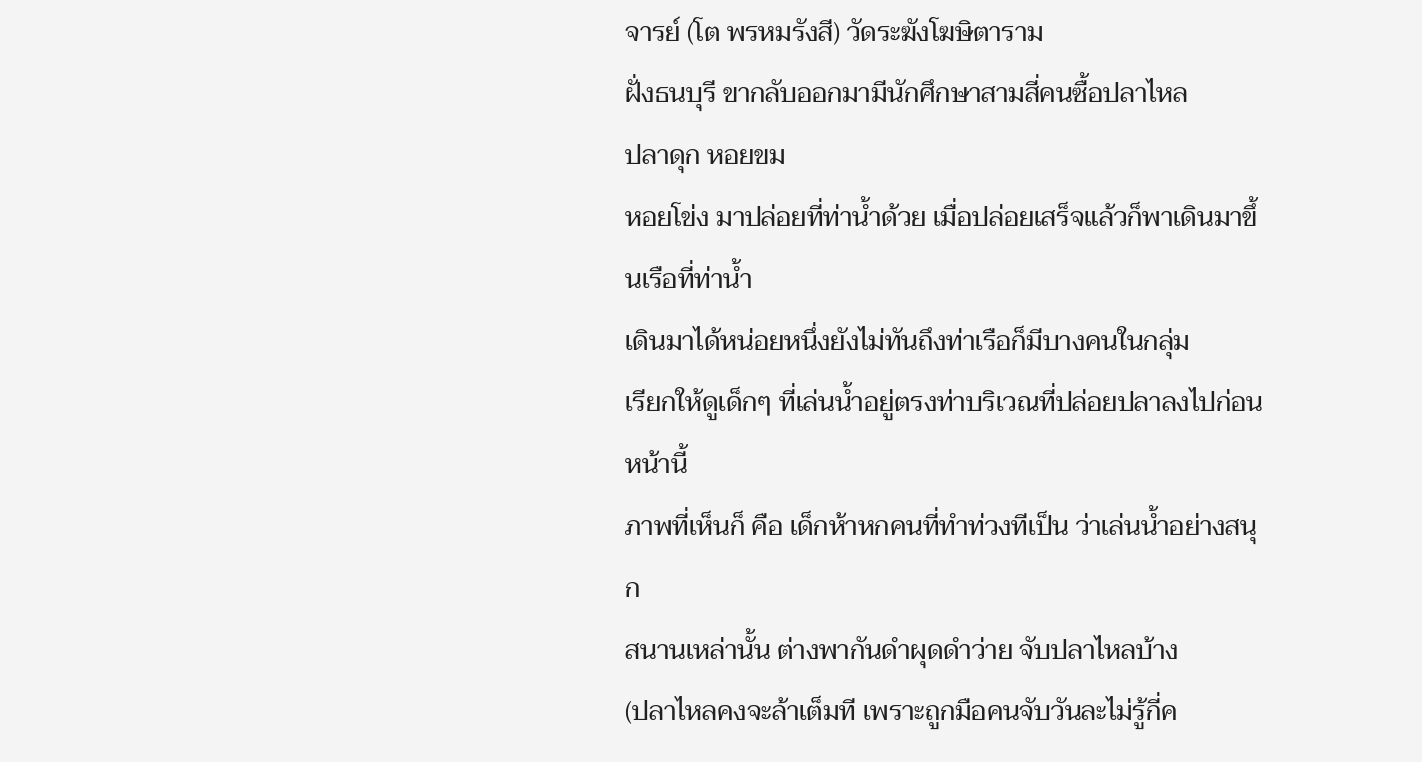จารย์ (โต พรหมรังสี) วัดระฆังโฆษิตาราม
ฝั่งธนบุรี ขากลับออกมามีนักศึกษาสามสี่คนซื้อปลาไหล
ปลาดุก หอยขม
หอยโข่ง มาปล่อยที่ท่าน้ำด้วย เมื่อปล่อยเสร็จแล้วก็พาเดินมาขึ้นเรือที่ท่าน้ำ
เดินมาได้หน่อยหนึ่งยังไม่ทันถึงท่าเรือก็มีบางคนในกลุ่ม
เรียกให้ดูเด็กๆ ที่เล่นน้ำอยู่ตรงท่าบริเวณที่ปล่อยปลาลงไปก่อนหน้านี้
ภาพที่เห็นก็ คือ เด็กห้าหกคนที่ทำท่วงทีเป็น ว่าเล่นน้ำอย่างสนุก
สนานเหล่านั้น ต่างพากันดำผุดดำว่าย จับปลาไหลบ้าง
(ปลาไหลคงจะล้าเต็มที เพราะถูกมือคนจับวันละไม่รู้กี่ค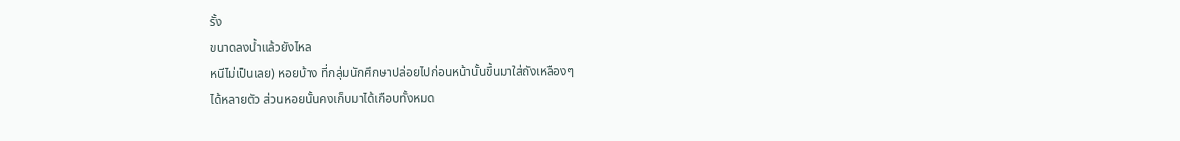รั้ง
ขนาดลงน้ำแล้วยังไหล
หนีไม่เป็นเลย) หอยบ้าง ที่กลุ่มนักศึกษาปล่อยไปก่อนหน้านั้นขึ้นมาใส่ถังเหลืองๆ
ได้หลายตัว ส่วนหอยนั้นคงเก็บมาได้เกือบทั้งหมด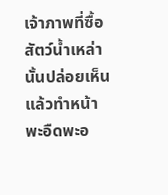เจ้าภาพที่ซื้อสัตว์น้ำเหล่านั้นปล่อยเห็นแล้วทำหน้าพะอืดพะอ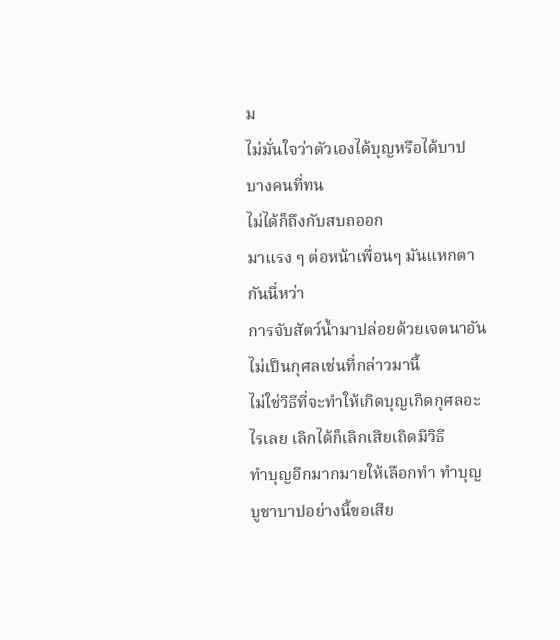ม
ไม่มั่นใจว่าตัวเองได้บุญหรือได้บาป บางคนที่ทน
ไม่ได้ก็ถึงกับสบถออก
มาแรง ๆ ต่อหน้าเพื่อนๆ มันแหกตากันนี่หว่า
การจับสัตว์น้ำมาปล่อยด้วยเจตนาอันไม่เป็นกุศลเช่นที่กล่าวมานี้
ไม่ใช่วิธีที่จะทำให้เกิดบุญเกิดกุศลอะไรเลย เลิกได้ก็เลิกเสียเถิดมีวิธี
ทำบุญอีกมากมายให้เลือกทำ ทำบุญบูชาบาปอย่างนี้ขอเสีย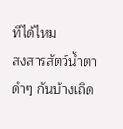ทีได้ไหม
สงสารสัตว์น้ำตาดำๆ กันบ้างเถิด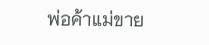พ่อค้าแม่ขาย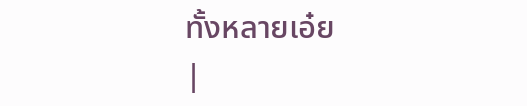ทั้งหลายเอ๋ย
|